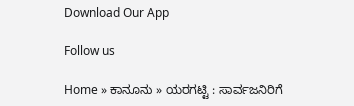Download Our App

Follow us

Home » ಕಾನೂನು » ಯರಗಟ್ಟಿ : ಸಾರ್ವಜನಿರಿಗೆ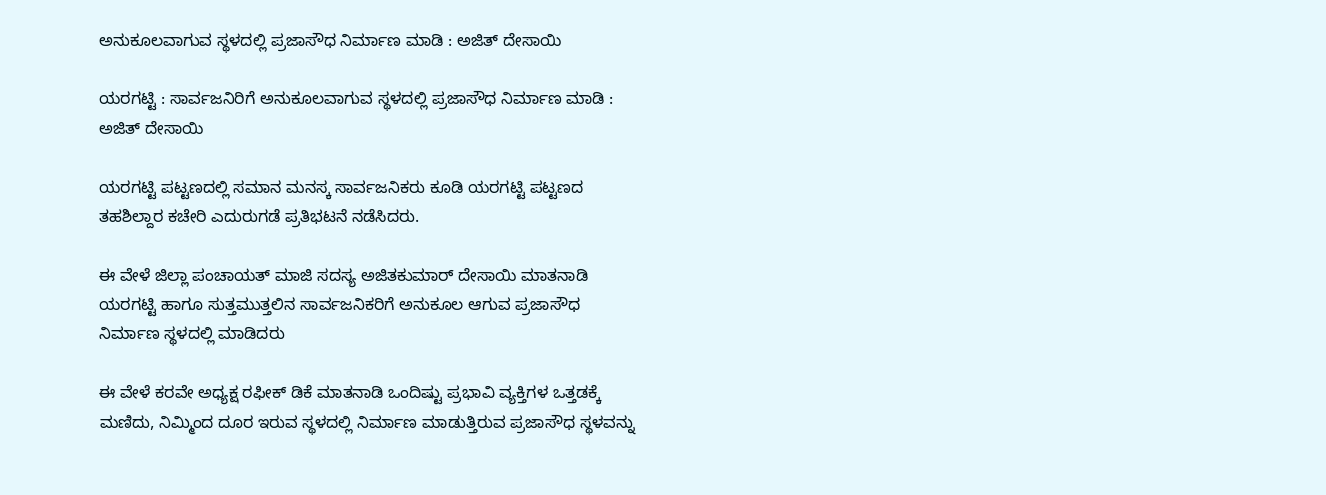ಅನುಕೂಲವಾಗುವ ಸ್ಥಳದಲ್ಲಿ ಪ್ರಜಾಸೌಧ ನಿರ್ಮಾಣ ಮಾಡಿ : ಅಜಿತ್ ದೇಸಾಯಿ

ಯರಗಟ್ಟಿ : ಸಾರ್ವಜನಿರಿಗೆ ಅನುಕೂಲವಾಗುವ ಸ್ಥಳದಲ್ಲಿ ಪ್ರಜಾಸೌಧ ನಿರ್ಮಾಣ ಮಾಡಿ : ಅಜಿತ್ ದೇಸಾಯಿ

ಯರಗಟ್ಟಿ ಪಟ್ಟಣದಲ್ಲಿ ಸಮಾನ ಮನಸ್ಕ ಸಾರ್ವಜನಿಕರು ಕೂಡಿ ಯರಗಟ್ಟಿ ಪಟ್ಟಣದ ತಹಶಿಲ್ದಾರ ಕಚೇರಿ ಎದುರುಗಡೆ ಪ್ರತಿಭಟನೆ ನಡೆಸಿದರು.

ಈ ವೇಳೆ ಜಿಲ್ಲಾ ಪಂಚಾಯತ್ ಮಾಜಿ ಸದಸ್ಯ ಅಜಿತಕುಮಾರ್ ದೇಸಾಯಿ ಮಾತನಾಡಿ ಯರಗಟ್ಟಿ ಹಾಗೂ ಸುತ್ತಮುತ್ತಲಿನ ಸಾರ್ವಜನಿಕರಿಗೆ ಅನುಕೂಲ ಆಗುವ ಪ್ರಜಾಸೌಧ ನಿರ್ಮಾಣ ಸ್ಥಳದಲ್ಲಿ ಮಾಡಿದರು

ಈ ವೇಳೆ ಕರವೇ ಅಧ್ಯಕ್ಷ ರಫೀಕ್ ಡಿಕೆ ಮಾತನಾಡಿ ಒಂದಿಷ್ಟು ಪ್ರಭಾವಿ ವ್ಯಕ್ತಿಗಳ ಒತ್ತಡಕ್ಕೆ ಮಣಿದು, ನಿಮ್ಮಿಂದ ದೂರ ಇರುವ ಸ್ಥಳದಲ್ಲಿ ನಿರ್ಮಾಣ ಮಾಡುತ್ತಿರುವ ಪ್ರಜಾಸೌಧ ಸ್ಥಳವನ್ನು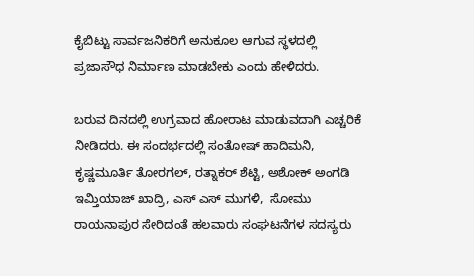ಕೈಬಿಟ್ಟು ಸಾರ್ವಜನಿಕರಿಗೆ ಅನುಕೂಲ ಆಗುವ ಸ್ಥಳದಲ್ಲಿ ಪ್ರಜಾಸೌಧ ನಿರ್ಮಾಣ ಮಾಡಬೇಕು ಎಂದು ಹೇಳಿದರು.

ಬರುವ ದಿನದಲ್ಲಿ ಉಗ್ರವಾದ ಹೋರಾಟ ಮಾಡುವದಾಗಿ ಎಚ್ಚರಿಕೆ ನೀಡಿದರು. ಈ ಸಂದರ್ಭದಲ್ಲಿ ಸಂತೋಷ್ ಹಾದಿಮನಿ, ಕೃಷ್ಣಮೂರ್ತಿ ತೋರಗಲ್, ರತ್ನಾಕರ್ ಶೆಟ್ಟಿ, ಅಶೋಕ್ ಅಂಗಡಿ ಇಮ್ತಿಯಾಜ್ ಖಾದ್ರಿ, ಎಸ್ ಎಸ್ ಮುಗಳಿ,  ಸೋಮು ರಾಯನಾಪುರ ಸೇರಿದಂತೆ ಹಲವಾರು ಸಂಘಟನೆಗಳ ಸದಸ್ಯರು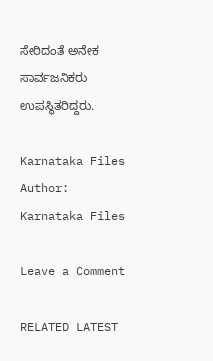ಸೇರಿದಂತೆ ಅನೇಕ ಸಾರ್ವಜನಿಕರು ಉಪಸ್ಥಿತರಿದ್ದರು.

Karnataka Files
Author: Karnataka Files

Leave a Comment

RELATED LATEST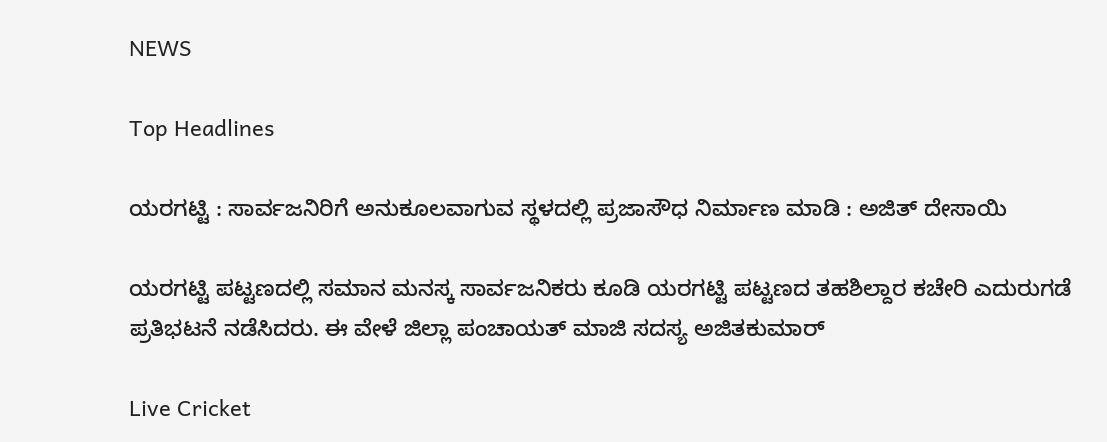NEWS

Top Headlines

ಯರಗಟ್ಟಿ : ಸಾರ್ವಜನಿರಿಗೆ ಅನುಕೂಲವಾಗುವ ಸ್ಥಳದಲ್ಲಿ ಪ್ರಜಾಸೌಧ ನಿರ್ಮಾಣ ಮಾಡಿ : ಅಜಿತ್ ದೇಸಾಯಿ

ಯರಗಟ್ಟಿ ಪಟ್ಟಣದಲ್ಲಿ ಸಮಾನ ಮನಸ್ಕ ಸಾರ್ವಜನಿಕರು ಕೂಡಿ ಯರಗಟ್ಟಿ ಪಟ್ಟಣದ ತಹಶಿಲ್ದಾರ ಕಚೇರಿ ಎದುರುಗಡೆ ಪ್ರತಿಭಟನೆ ನಡೆಸಿದರು. ಈ ವೇಳೆ ಜಿಲ್ಲಾ ಪಂಚಾಯತ್ ಮಾಜಿ ಸದಸ್ಯ ಅಜಿತಕುಮಾರ್

Live Cricket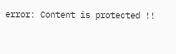error: Content is protected !!